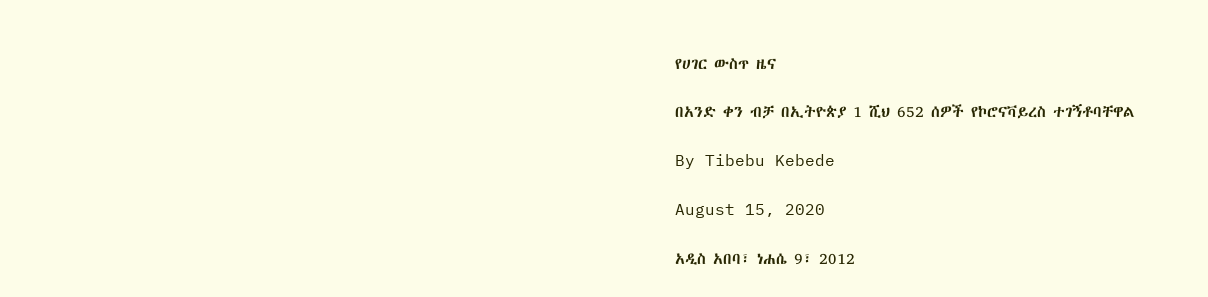የሀገር ውስጥ ዜና

በአንድ ቀን ብቻ በኢትዮጵያ 1 ሺህ 652 ሰዎች የኮሮናቫይረስ ተገኝቶባቸዋል

By Tibebu Kebede

August 15, 2020

አዲስ አበባ፣ ነሐሴ 9፣ 2012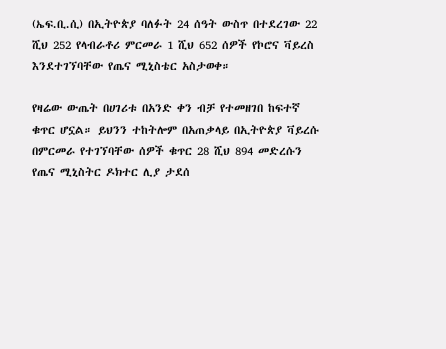(ኤፍ.ቢ.ሲ) በኢትዮጵያ ባለፉት 24 ሰዓት ውስጥ በተደረገው 22 ሺህ 252 የላብራቶሪ ምርመራ 1 ሺህ 652 ሰዎች የኮሮና ቫይረስ እንደተገኘባቸው የጤና ሚኒስቴር አስታወቀ።

የዛሬው ውጤት በሀገሪቱ በአንድ ቀን ብቻ የተመዘገበ ከፍተኛ ቁጥር ሆኗል። ይህንን ተከትሎም በአጠቃላይ በኢትዮጵያ ቫይረሱ በምርመራ የተገኘባቸው ሰዎች ቁጥር 28 ሺህ 894 መድረሱን የጤና ሚኒስትር ዶክተር ሊያ ታደሰ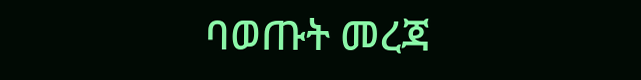ባወጡት መረጃ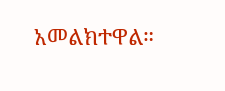አመልክተዋል።